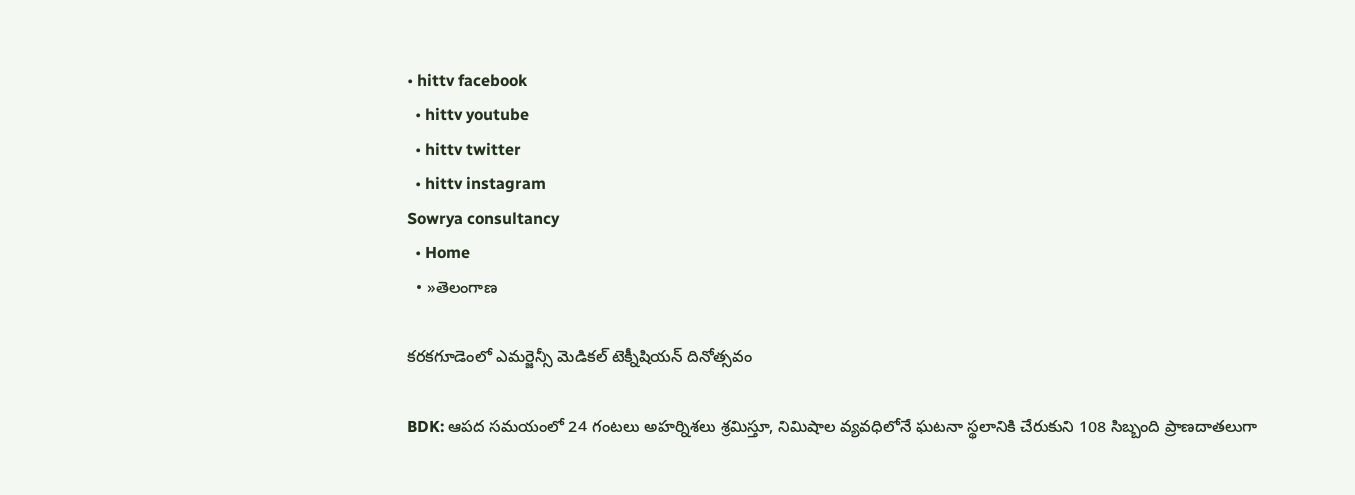• hittv facebook
  • hittv youtube
  • hittv twitter
  • hittv instagram
Sowrya consultancy
  • Home
  • »తెలంగాణ

కరకగూడెంలో ఎమర్జెన్సీ మెడికల్ టెక్నీషియన్ దినోత్సవం

BDK: ఆపద సమయంలో 24 గంటలు అహర్నిశలు శ్రమిస్తూ, నిమిషాల వ్యవధిలోనే ఘటనా స్థలానికి చేరుకుని 108 సిబ్బంది ప్రాణదాతలుగా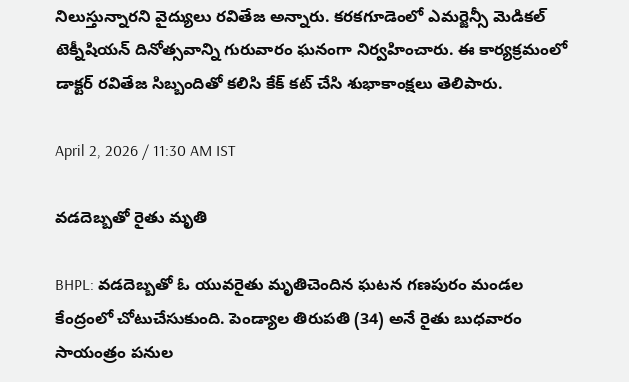నిలుస్తున్నారని వైద్యులు రవితేజ అన్నారు. కరకగూడెంలో ఎమర్జెన్సీ మెడికల్ టెక్నీషియన్ దినోత్సవాన్ని గురువారం ఘనంగా నిర్వహించారు. ఈ కార్యక్రమంలో డాక్టర్ రవితేజ సిబ్బందితో కలిసి కేక్ కట్ చేసి శుభాకాంక్షలు తెలిపారు.

April 2, 2026 / 11:30 AM IST

వడదెబ్బతో రైతు మృతి

BHPL: వడదెబ్బతో ఓ యువరైతు మృతిచెందిన ఘటన గణపురం మండల కేంద్రంలో చోటుచేసుకుంది. పెండ్యాల తిరుపతి (34) అనే రైతు బుధవారం సాయంత్రం పనుల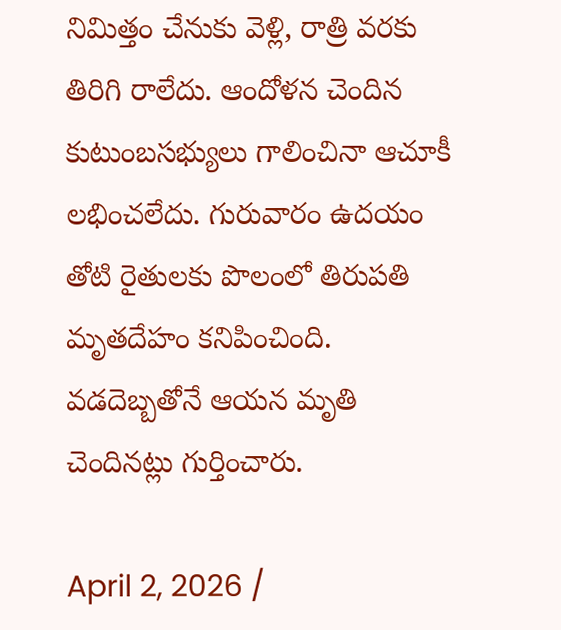నిమిత్తం చేనుకు వెళ్లి, రాత్రి వరకు తిరిగి రాలేదు. ఆందోళన చెందిన కుటుంబసభ్యులు గాలించినా ఆచూకీ లభించలేదు. గురువారం ఉదయం తోటి రైతులకు పొలంలో తిరుపతి మృతదేహం కనిపించింది. వడదెబ్బతోనే ఆయన మృతి చెందినట్లు గుర్తించారు.

April 2, 2026 /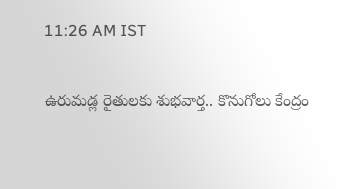11:26 AM IST

ఉరుమడ్ల రైతులకు శుభవార్త.. కొనుగోలు కేంద్రం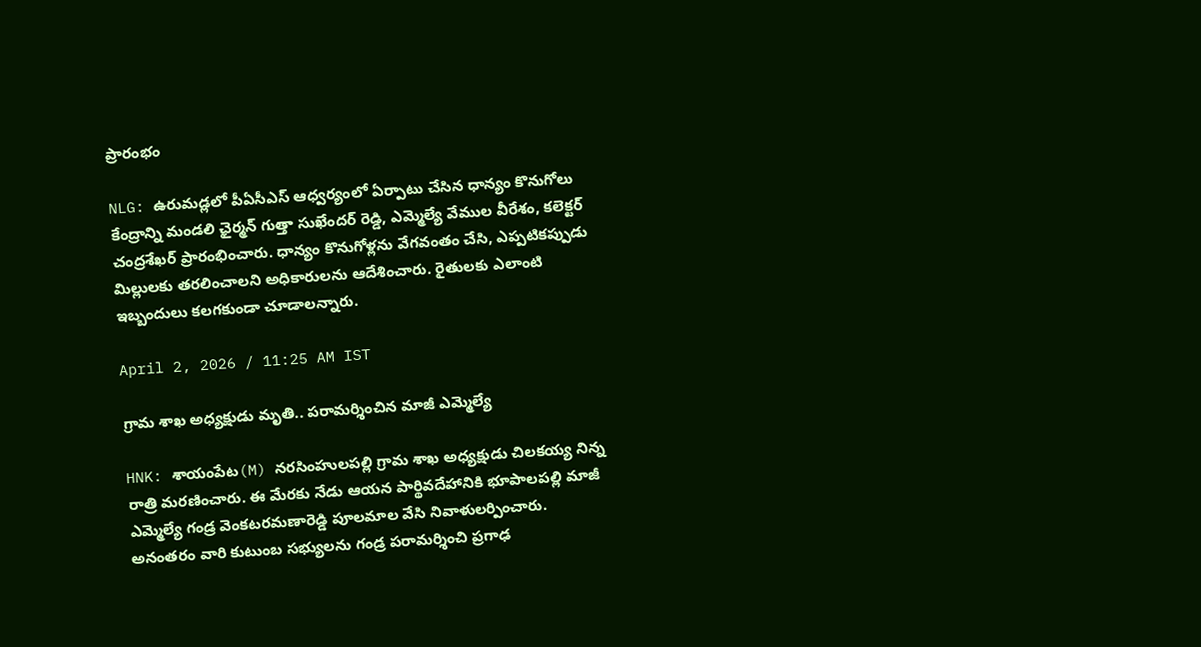ప్రారంభం

NLG: ఉరుమడ్లలో పీఏసీఎస్ ఆధ్వర్యంలో ఏర్పాటు చేసిన ధాన్యం కొనుగోలు కేంద్రాన్ని మండలి ఛైర్మన్ గుత్తా సుఖేందర్ రెడ్డి, ఎమ్మెల్యే వేముల వీరేశం, కలెక్టర్ చంద్రశేఖర్ ప్రారంభించారు. ధాన్యం కొనుగోళ్లను వేగవంతం చేసి, ఎప్పటికప్పుడు మిల్లులకు తరలించాలని అధికారులను ఆదేశించారు. రైతులకు ఎలాంటి ఇబ్బందులు కలగకుండా చూడాలన్నారు.

April 2, 2026 / 11:25 AM IST

గ్రామ శాఖ అధ్యక్షుడు మృతి.. పరామర్శించిన మాజీ ఎమ్మెల్యే

HNK: శాయంపేట(M) నరసింహులపల్లి గ్రామ శాఖ అధ్యక్షుడు చిలకయ్య నిన్న రాత్రి మరణించారు. ఈ మేరకు నేడు ఆయన పార్థివదేహానికి భూపాలపల్లి మాజీ ఎమ్మెల్యే గండ్ర వెంకటరమణారెడ్డి పూలమాల వేసి నివాళులర్పించారు. అనంతరం వారి కుటుంబ సభ్యులను గండ్ర పరామర్శించి ప్రగాఢ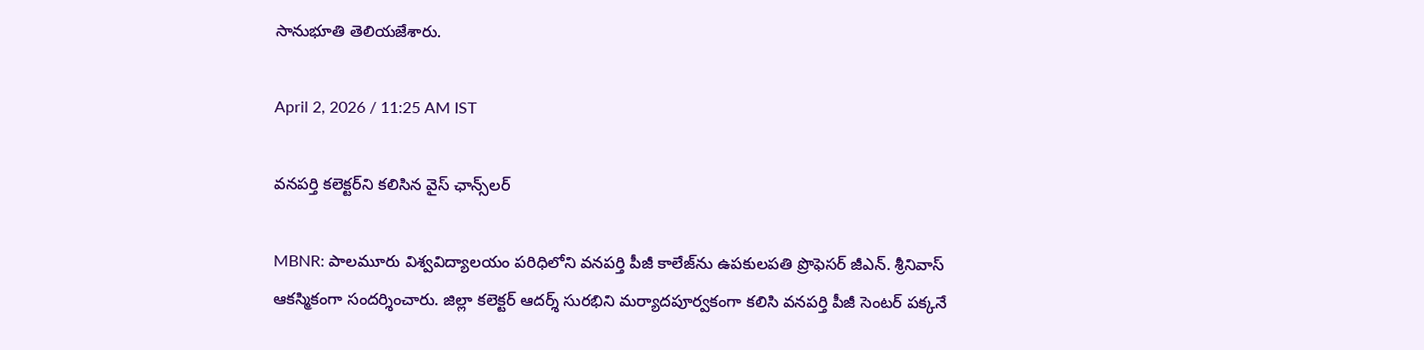సానుభూతి తెలియజేశారు.

April 2, 2026 / 11:25 AM IST

వనపర్తి కలెక్టర్‌ని కలిసిన వైస్ ఛాన్స్‌లర్

MBNR: పాలమూరు విశ్వవిద్యాలయం పరిధిలోని వనపర్తి పీజీ కాలేజ్‌ను ఉపకులపతి ప్రొఫెసర్ జీఎన్. శ్రీనివాస్ ఆకస్మికంగా సందర్శించారు. జిల్లా కలెక్టర్ ఆదర్శ్ సురభిని మర్యాదపూర్వకంగా కలిసి వనపర్తి పీజీ సెంటర్ పక్కనే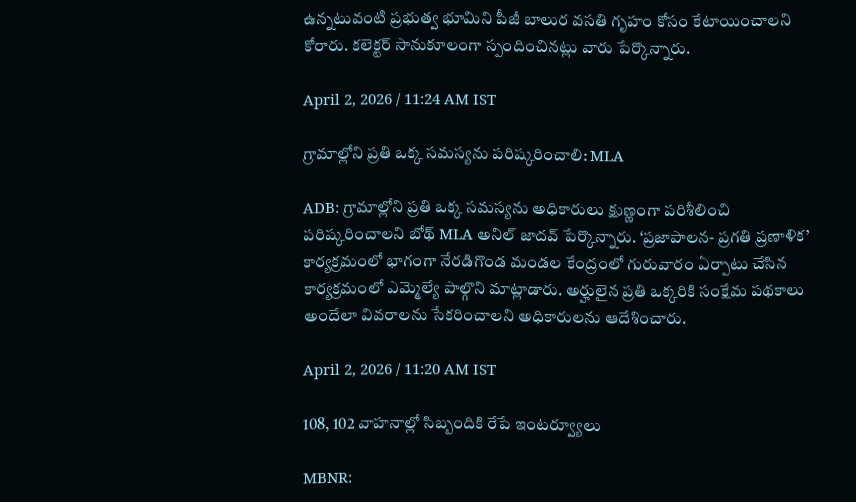ఉన్నటువంటి ప్రభుత్వ భూమిని పీజీ బాలుర వసతి గృహం కోసం కేటాయించాలని కోరారు. కలెక్టర్ సానుకూలంగా స్పందించినట్లు వారు పేర్కొన్నారు.

April 2, 2026 / 11:24 AM IST

గ్రామాల్లోని ప్రతి ఒక్క సమస్యను పరిష్కరించాలి: MLA

ADB: గ్రామాల్లోని ప్రతి ఒక్క సమస్యను అధికారులు క్షుణ్ణంగా పరిశీలించి పరిష్కరించాలని బోథ్ MLA అనిల్ జాదవ్ పేర్కొన్నారు. ‘ప్రజాపాలన- ప్రగతి ప్రణాళిక’ కార్యక్రమంలో భాగంగా నేరడిగొండ మండల కేంద్రంలో గురువారం ఏర్పాటు చేసిన కార్యక్రమంలో ఎమ్మెల్యే పాల్గొని మాట్లాడారు. అర్హులైన ప్రతి ఒక్కరికి సంక్షేమ పథకాలు అందేలా వివరాలను సేకరించాలని అధికారులను ఆదేశించారు.

April 2, 2026 / 11:20 AM IST

108, 102 వాహనాల్లో సిబ్బందికి రేపే ఇంటర్వ్యూలు

MBNR: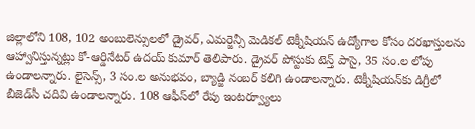జిల్లాలోని 108, 102 అంబులెన్సులలో డ్రైవర్, ఎమర్జెన్సీ మెడికల్ టెక్నీషియన్ ఉద్యోగాల కోసం దరఖాస్తులను ఆహ్వానిస్తున్నట్లు కో-ఆర్డినేటర్ ఉదయ్ కుమార్ తెలిపారు. డ్రైవర్‌ పోస్టుకు టెన్త్ పాసై, 35 సం.ల లోపు ఉండాలన్నారు. లైసెన్స్, 3 సం.ల అనుభవం, బ్యాడ్జి నంబర్ కలిగి ఉండాలన్నారు. టెక్నీషియన్‌కు డిగ్రీలో బీజెడ్‌సీ చదివి ఉండాలన్నారు. 108 ఆఫీస్‌లో రేపు ఇంటర్వ్యూలు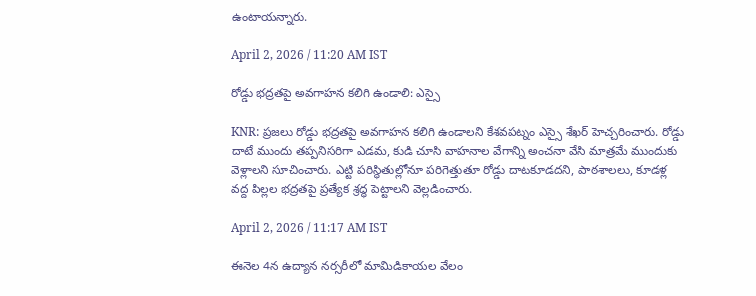ఉంటాయన్నారు.

April 2, 2026 / 11:20 AM IST

రోడ్డు భద్రతపై అవగాహన కలిగి ఉండాలి: ఎస్సై

KNR: ప్రజలు రోడ్డు భద్రతపై అవగాహన కలిగి ఉండాలని కేశవపట్నం ఎస్సై శేఖర్ హెచ్చరించారు. రోడ్డు దాటే ముందు తప్పనిసరిగా ఎడమ, కుడి చూసి వాహనాల వేగాన్ని అంచనా వేసి మాత్రమే ముందుకు వెళ్లాలని సూచించారు. ఎట్టి పరిస్థితుల్లోనూ పరిగెత్తుతూ రోడ్డు దాటకూడదని, పాఠశాలలు, కూడళ్ల వద్ద పిల్లల భద్రతపై ప్రత్యేక శ్రద్ధ పెట్టాలని వెల్లడించారు.

April 2, 2026 / 11:17 AM IST

ఈనెల 4న ఉద్యాన నర్సరీలో మామిడికాయల వేలం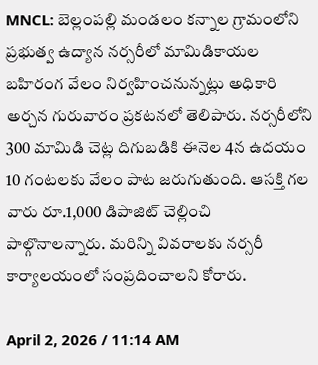MNCL: బెల్లంపల్లి మండలం కన్నాల గ్రామంలోని ప్రభుత్వ ఉద్యాన నర్సరీలో మామిడికాయల బహిరంగ వేలం నిర్వహించనున్నట్లు అధికారి అర్చన గురువారం ప్రకటనలో తెలిపారు. నర్సరీలోని 300 మామిడి చెట్ల దిగుబడికి ఈనెల 4న ఉదయం 10 గంటలకు వేలం పాట జరుగుతుంది. ఆసక్తి గల వారు రూ.1,000 డిపాజిట్ చెల్లించి పాల్గొనాలన్నారు. మరిన్ని వివరాలకు నర్సరీ కార్యాలయంలో సంప్రదించాలని కోరారు.

April 2, 2026 / 11:14 AM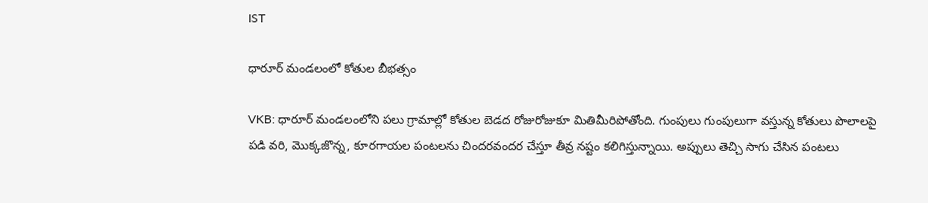IST

ధారూర్ మండలంలో కోతుల బీభత్సం

VKB: ధారూర్ మండలంలోని పలు గ్రామాల్లో కోతుల బెడద రోజురోజుకూ మితిమీరిపోతోంది. గుంపులు గుంపులుగా వస్తున్న కోతులు పొలాలపై పడి వరి, మొక్కజొన్న, కూరగాయల పంటలను చిందరవందర చేస్తూ తీవ్ర నష్టం కలిగిస్తున్నాయి. అప్పులు తెచ్చి సాగు చేసిన పంటలు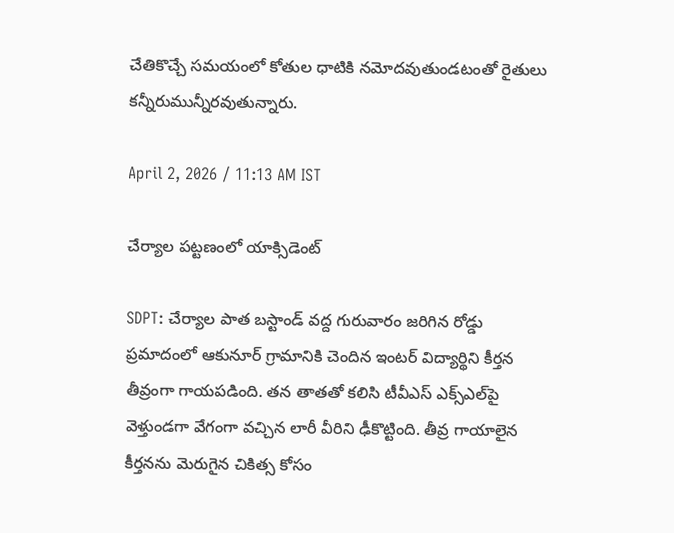చేతికొచ్చే సమయంలో కోతుల ధాటికి నమోదవుతుండటంతో రైతులు కన్నీరుమున్నీరవుతున్నారు.

April 2, 2026 / 11:13 AM IST

చేర్యాల పట్టణంలో యాక్సిడెంట్

SDPT: చేర్యాల పాత బస్టాండ్ వద్ద గురువారం జరిగిన రోడ్డు ప్రమాదంలో ఆకునూర్ గ్రామానికి చెందిన ఇంటర్ విద్యార్థిని కీర్తన తీవ్రంగా గాయపడింది. తన తాతతో కలిసి టీవీఎస్ ఎక్స్‌ఎల్‌పై వెళ్తుండగా వేగంగా వచ్చిన లారీ వీరిని ఢీకొట్టింది. తీవ్ర గాయాలైన కీర్తనను మెరుగైన చికిత్స కోసం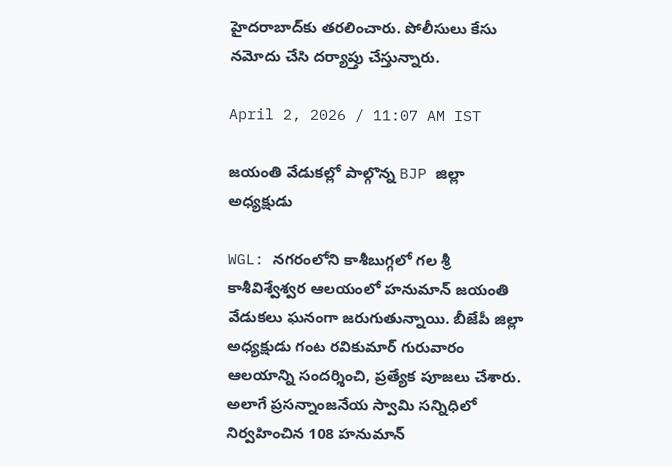హైదరాబాద్‌కు తరలించారు. పోలీసులు కేసు నమోదు చేసి దర్యాప్తు చేస్తున్నారు.

April 2, 2026 / 11:07 AM IST

జయంతి వేడుకల్లో పాల్గొన్న BJP జిల్లా అధ్యక్షుడు

WGL: నగరంలోని కాశీబుగ్గలో గల శ్రీ కాశీవిశ్వేశ్వర ఆలయంలో హనుమాన్ జయంతి వేడుకలు ఘనంగా జరుగుతున్నాయి. బీజేపీ జిల్లా అధ్యక్షుడు గంట రవికుమార్ గురువారం ఆలయాన్ని సందర్శించి, ప్రత్యేక పూజలు చేశారు. అలాగే ప్రసన్నాంజనేయ స్వామి సన్నిధిలో నిర్వహించిన 108 హనుమాన్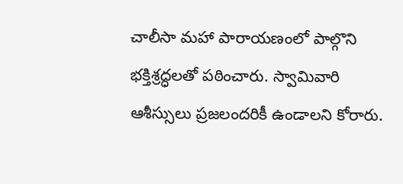చాలీసా మహా పారాయణంలో పాల్గొని భక్తిశ్రద్ధలతో పఠించారు. స్వామివారి ఆశీస్సులు ప్రజలందరికీ ఉండాలని కోరారు.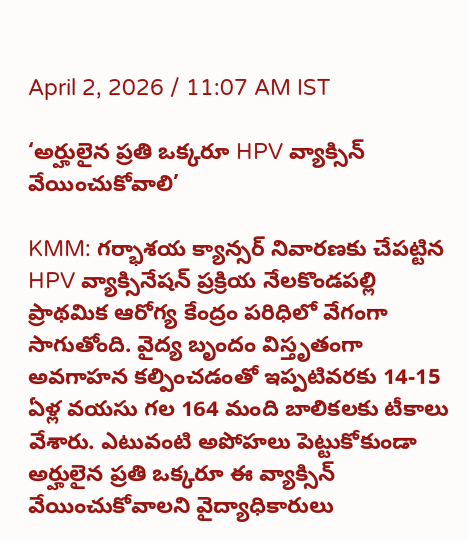April 2, 2026 / 11:07 AM IST

‘అర్హులైన ప్రతి ఒక్కరూ HPV వ్యాక్సిన్ వేయించుకోవాలి’

KMM: గర్భాశయ క్యాన్సర్ నివారణకు చేపట్టిన HPV వ్యాక్సినేషన్ ప్రక్రియ నేలకొండపల్లి ప్రాథమిక ఆరోగ్య కేంద్రం పరిధిలో వేగంగా సాగుతోంది. వైద్య బృందం విస్తృతంగా అవగాహన కల్పించడంతో ఇప్పటివరకు 14-15 ఏళ్ల వయసు గల 164 మంది బాలికలకు టీకాలు వేశారు. ఎటువంటి అపోహలు పెట్టుకోకుండా అర్హులైన ప్రతి ఒక్కరూ ఈ వ్యాక్సిన్ వేయించుకోవాలని వైద్యాధికారులు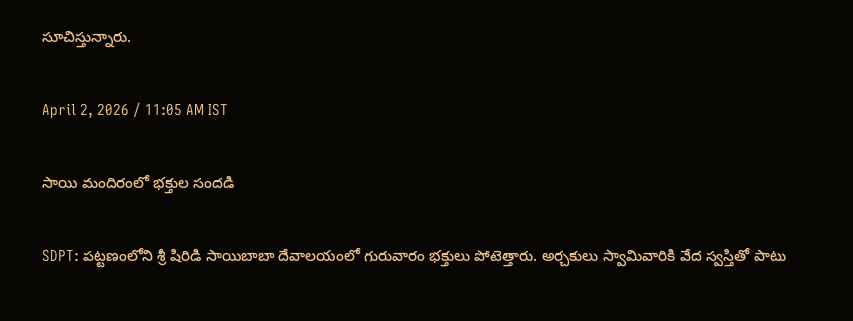సూచిస్తున్నారు.

April 2, 2026 / 11:05 AM IST

సాయి మందిరంలో భక్తుల సందడి

SDPT: పట్టణంలోని శ్రీ షిరిడి సాయిబాబా దేవాలయంలో గురువారం భక్తులు పోటెత్తారు. అర్చకులు స్వామివారికి వేద స్వస్తితో పాటు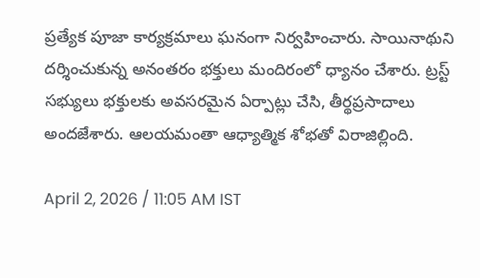ప్రత్యేక పూజా కార్యక్రమాలు ఘనంగా నిర్వహించారు. సాయినాథుని దర్శించుకున్న అనంతరం భక్తులు మందిరంలో ధ్యానం చేశారు. ట్రస్ట్ సభ్యులు భక్తులకు అవసరమైన ఏర్పాట్లు చేసి, తీర్థప్రసాదాలు అందజేశారు. ఆలయమంతా ఆధ్యాత్మిక శోభతో విరాజిల్లింది.

April 2, 2026 / 11:05 AM IST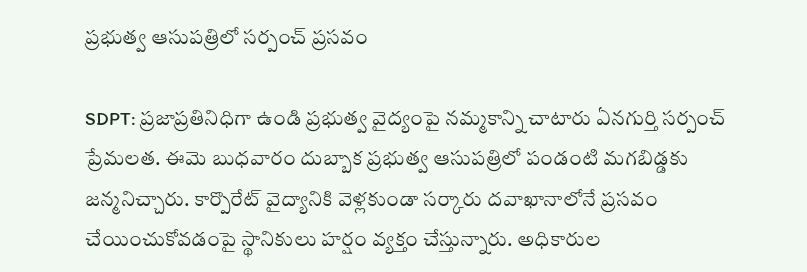ప్రభుత్వ ఆసుపత్రిలో సర్పంచ్ ప్రసవం

SDPT: ప్రజాప్రతినిధిగా ఉండి ప్రభుత్వ వైద్యంపై నమ్మకాన్ని చాటారు ఏనగుర్తి సర్పంచ్ ప్రేమలత. ఈమె బుధవారం దుబ్బాక ప్రభుత్వ ఆసుపత్రిలో పండంటి మగబిడ్డకు జన్మనిచ్చారు. కార్పొరేట్ వైద్యానికి వెళ్లకుండా సర్కారు దవాఖానాలోనే ప్రసవం చేయించుకోవడంపై స్థానికులు హర్షం వ్యక్తం చేస్తున్నారు. అధికారుల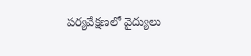పర్యవేక్షణలో వైద్యులు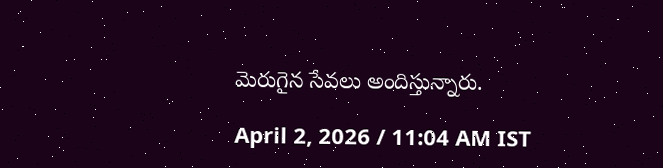మెరుగైన సేవలు అందిస్తున్నారు.

April 2, 2026 / 11:04 AM IST